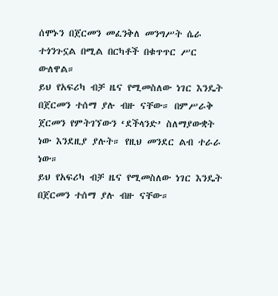ሰሞኑን በጀርመን መፈንቅለ መንግሥት ሴራ ተጎንጉኗል በሚል በርካቶች በቁጥጥር ሥር ውለዋል።
ይህ የአፍሪካ ብቻ ዜና የሚመስለው ነገር እንዴት በጀርመን ተሰማ ያሉ ብዙ ናቸው። በምሥራቅ ጀርመን የምትገኘውን ‘ደችላንድ’ ስለማያውቋት ነው እንደዚያ ያሉት። የዚህ መንደር ልብ ተራራ ነው።
ይህ የአፍሪካ ብቻ ዜና የሚመስለው ነገር እንዴት በጀርመን ተሰማ ያሉ ብዙ ናቸው።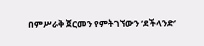በምሥራቅ ጀርመን የምትገኘውን ‘ደችላንድ’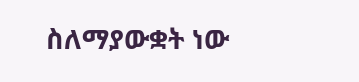ስለማያውቋት ነው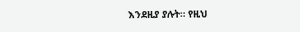እንደዚያ ያሉት። የዚህ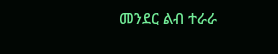መንደር ልብ ተራራ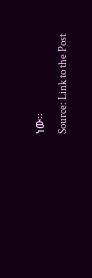ነው።
Source: Link to the Post